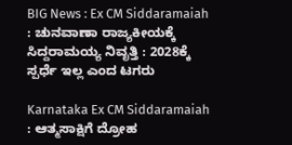BIG News : Ex CM Siddaramaiah : ಚುನವಾಣಾ ರಾಜ್ಯಕೀಯಕ್ಕೆ ಸಿದ್ದರಾಮಯ್ಯ ನಿವೃತ್ತಿ : 2028ಕ್ಕೆ ಸ್ಪರ್ಧೆ ಇಲ್ಲ ಎಂದ ಟಗರು

Karnataka Ex CM Siddaramaiah : ಆತ್ಮಸಾಕ್ಷಿಗೆ ದ್ರೋಹ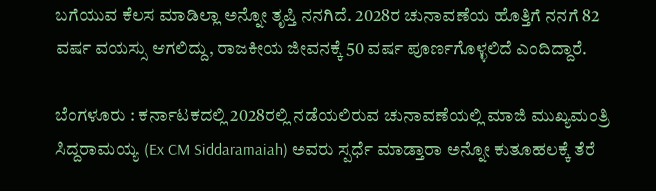ಬಗೆಯುವ ಕೆಲಸ ಮಾಡಿಲ್ಲಾ ಅನ್ನೋ ತೃಪ್ತಿ ನನಗಿದೆ. 2028ರ ಚುನಾವಣೆಯ ಹೊತ್ತಿಗೆ ನನಗೆ 82 ವರ್ಷ ವಯಸ್ಸು ಆಗಲಿದ್ದು, ರಾಜಕೀಯ ಜೀವನಕ್ಕೆ 50 ವರ್ಷ ಪೂರ್ಣಗೊಳ್ಳಲಿದೆ ಎಂದಿದ್ದಾರೆ.

ಬೆಂಗಳೂರು : ಕರ್ನಾಟಕದಲ್ಲಿ 2028ರಲ್ಲಿ ನಡೆಯಲಿರುವ ಚುನಾವಣೆಯಲ್ಲಿ ಮಾಜಿ ಮುಖ್ಯಮಂತ್ರಿ ಸಿದ್ದರಾಮಯ್ಯ (Ex CM Siddaramaiah) ಅವರು ಸ್ಪರ್ಧೆ ಮಾಡ್ತಾರಾ ಅನ್ನೋ ಕುತೂಹಲಕ್ಕೆ ತೆರೆ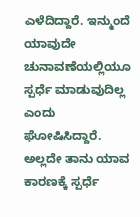ಎಳೆದಿದ್ದಾರೆ. ಇನ್ಮುಂದೆ ಯಾವುದೇ ಚುನಾವಣೆಯಲ್ಲಿಯೂ ಸ್ಪರ್ಧೆ ಮಾಡುವುದಿಲ್ಲ ಎಂದು ಘೋಷಿಸಿದ್ದಾರೆ. ಅಲ್ಲದೇ ತಾನು ಯಾವ ಕಾರಣಕ್ಕೆ ಸ್ಪರ್ಧೆ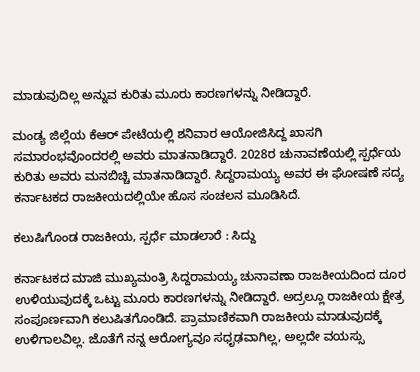ಮಾಡುವುದಿಲ್ಲ ಅನ್ನುವ ಕುರಿತು ಮೂರು ಕಾರಣಗಳನ್ನು ನೀಡಿದ್ದಾರೆ.

ಮಂಡ್ಯ ಜಿಲ್ಲೆಯ ಕೆಆರ್‌ ಪೇಟೆಯಲ್ಲಿ ಶನಿವಾರ ಆಯೋಜಿಸಿದ್ದ ಖಾಸಗಿ ಸಮಾರಂಭವೊಂದರಲ್ಲಿ ಅವರು ಮಾತನಾಡಿದ್ದಾರೆ. 2028ರ ಚುನಾವಣೆಯಲ್ಲಿ ಸ್ಪರ್ಧೆಯ ಕುರಿತು ಅವರು ಮನಬಿಚ್ಚಿ ಮಾತನಾಡಿದ್ದಾರೆ. ಸಿದ್ದರಾಮಯ್ಯ ಅವರ ಈ ಘೋಷಣೆ ಸದ್ಯ ಕರ್ನಾಟಕದ ರಾಜಕೀಯದಲ್ಲಿಯೇ ಹೊಸ ಸಂಚಲನ ಮೂಡಿಸಿದೆ.

ಕಲುಷಿಗೊಂಡ ರಾಜಕೀಯ, ಸ್ಪರ್ಧೆ ಮಾಡಲಾರೆ : ಸಿದ್ದು

ಕರ್ನಾಟಕದ ಮಾಜಿ ಮುಖ್ಯಮಂತ್ರಿ ಸಿದ್ದರಾಮಯ್ಯ ಚುನಾವಣಾ ರಾಜಕೀಯದಿಂದ ದೂರ ಉಳಿಯುವುದಕ್ಕೆ ಒಟ್ಟು ಮೂರು ಕಾರಣಗಳನ್ನು ನೀಡಿದ್ದಾರೆ. ಅದ್ರಲ್ಲೂ ರಾಜಕೀಯ ಕ್ಷೇತ್ರ ಸಂಪೂರ್ಣವಾಗಿ ಕಲುಷಿತಗೊಂಡಿದೆ. ಪ್ರಾಮಾಣಿಕವಾಗಿ ರಾಜಕೀಯ ಮಾಡುವುದಕ್ಕೆ ಉಳಿಗಾಲವಿಲ್ಲ. ಜೊತೆಗೆ ನನ್ನ ಆರೋಗ್ಯವೂ ಸಧೃಢವಾಗಿಲ್ಲ, ಅಲ್ಲದೇ ವಯಸ್ಸು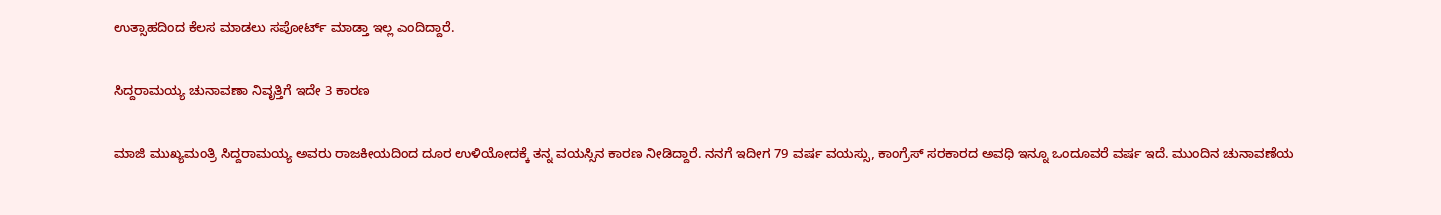ಉತ್ಸಾಹದಿಂದ ಕೆಲಸ ಮಾಡಲು ಸಪೋರ್ಟ್‌ ಮಾಡ್ತಾ ಇಲ್ಲ ಎಂದಿದ್ದಾರೆ.

ಸಿದ್ದರಾಮಯ್ಯ ಚುನಾವಣಾ ನಿವೃತ್ತಿಗೆ ಇದೇ 3 ಕಾರಣ

ಮಾಜಿ ಮುಖ್ಯಮಂತ್ರಿ ಸಿದ್ದರಾಮಯ್ಯ ಅವರು ರಾಜಕೀಯದಿಂದ ದೂರ ಉಳಿಯೋದಕ್ಕೆ ತನ್ನ ವಯಸ್ಸಿನ ಕಾರಣ ನೀಡಿದ್ದಾರೆ. ನನಗೆ ಇದೀಗ 79 ವರ್ಷ ವಯಸ್ಸು, ಕಾಂಗ್ರೆಸ್‌ ಸರಕಾರದ ಅವಧಿ ಇನ್ನೂ ಒಂದೂವರೆ ವರ್ಷ ಇದೆ. ಮುಂದಿನ ಚುನಾವಣೆಯ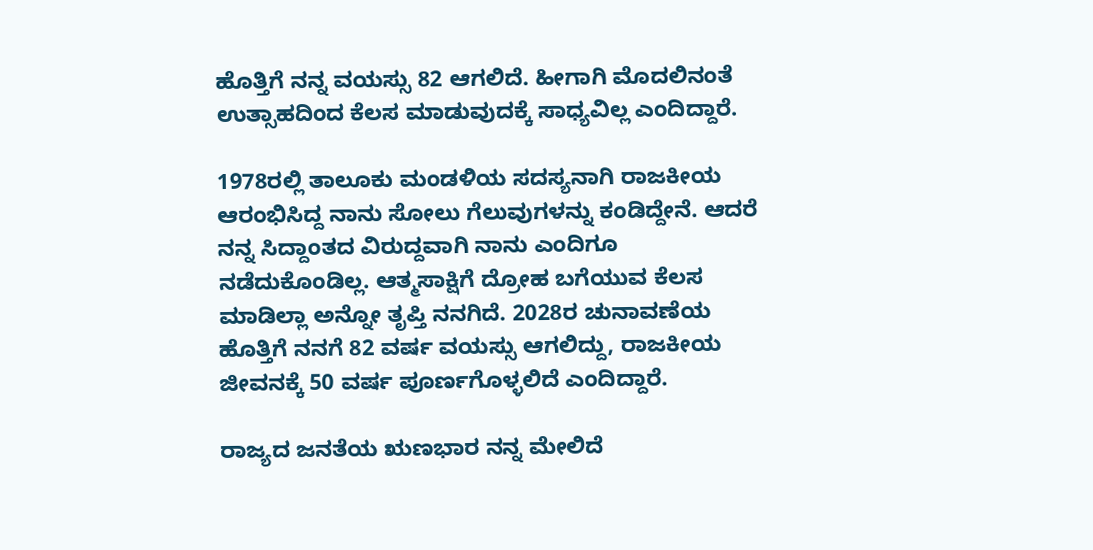ಹೊತ್ತಿಗೆ ನನ್ನ ವಯಸ್ಸು 82 ಆಗಲಿದೆ. ಹೀಗಾಗಿ ಮೊದಲಿನಂತೆ ಉತ್ಸಾಹದಿಂದ ಕೆಲಸ ಮಾಡುವುದಕ್ಕೆ ಸಾಧ್ಯವಿಲ್ಲ ಎಂದಿದ್ದಾರೆ.

1978ರಲ್ಲಿ ತಾಲೂಕು ಮಂಡಳಿಯ ಸದಸ್ಯನಾಗಿ ರಾಜಕೀಯ ಆರಂಭಿಸಿದ್ದ ನಾನು ಸೋಲು ಗೆಲುವುಗಳನ್ನು ಕಂಡಿದ್ದೇನೆ. ಆದರೆ ನನ್ನ ಸಿದ್ದಾಂತದ ವಿರುದ್ದವಾಗಿ ನಾನು ಎಂದಿಗೂ ನಡೆದುಕೊಂಡಿಲ್ಲ. ಆತ್ಮಸಾಕ್ಷಿಗೆ ದ್ರೋಹ ಬಗೆಯುವ ಕೆಲಸ ಮಾಡಿಲ್ಲಾ ಅನ್ನೋ ತೃಪ್ತಿ ನನಗಿದೆ. 2028ರ ಚುನಾವಣೆಯ ಹೊತ್ತಿಗೆ ನನಗೆ 82 ವರ್ಷ ವಯಸ್ಸು ಆಗಲಿದ್ದು, ರಾಜಕೀಯ ಜೀವನಕ್ಕೆ 50 ವರ್ಷ ಪೂರ್ಣಗೊಳ್ಳಲಿದೆ ಎಂದಿದ್ದಾರೆ.

ರಾಜ್ಯದ ಜನತೆಯ ಋಣಭಾರ ನನ್ನ ಮೇಲಿದೆ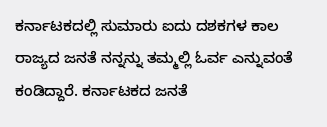ಕರ್ನಾಟಕದಲ್ಲಿ ಸುಮಾರು ಐದು ದಶಕಗಳ ಕಾಲ ರಾಜ್ಯದ ಜನತೆ ನನ್ನನ್ನು ತಮ್ಮಲ್ಲಿ ಓರ್ವ ಎನ್ನುವಂತೆ ಕಂಡಿದ್ದಾರೆ. ಕರ್ನಾಟಕದ ಜನತೆ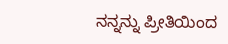ನನ್ನನ್ನು ಪ್ರೀತಿಯಿಂದ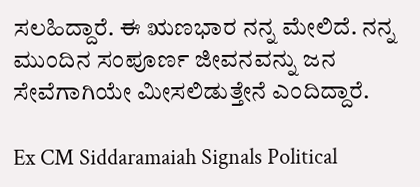ಸಲಹಿದ್ದಾರೆ. ಈ ಋಣಭಾರ ನನ್ನ ಮೇಲಿದೆ. ನನ್ನ ಮುಂದಿನ ಸಂಪೂರ್ಣ ಜೀವನವನ್ನು ಜನ ಸೇವೆಗಾಗಿಯೇ ಮೀಸಲಿಡುತ್ತೇನೆ ಎಂದಿದ್ದಾರೆ.

Ex CM Siddaramaiah Signals Political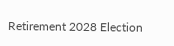Retirement 2028 Election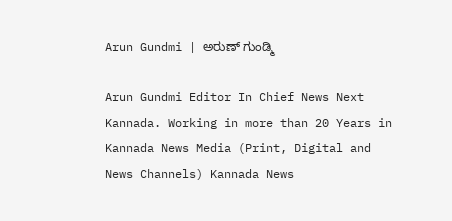Arun Gundmi | ಅರುಣ್ ಗುಂಡ್ಮಿ

Arun Gundmi Editor In Chief News Next Kannada. Working in more than 20 Years in Kannada News Media (Print, Digital and News Channels) Kannada News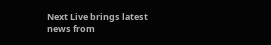Next Live brings latest news from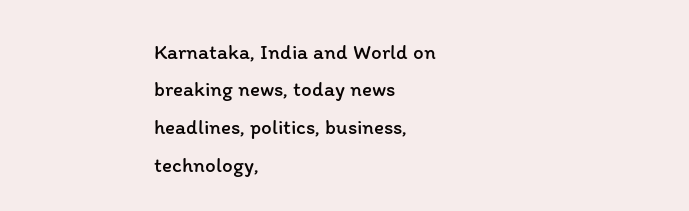Karnataka, India and World on breaking news, today news headlines, politics, business, technology,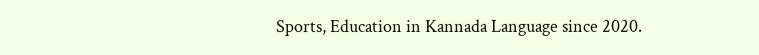Sports, Education in Kannada Language since 2020.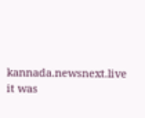kannada.newsnext.live it was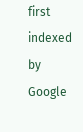first indexed by Google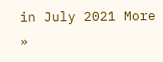in July 2021 More »